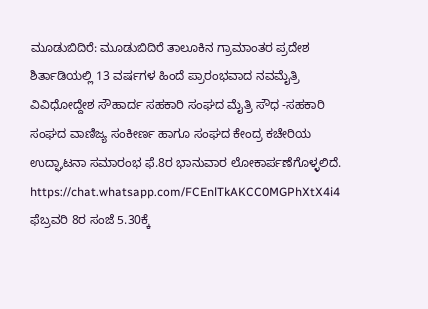ಮೂಡುಬಿದಿರೆ: ಮೂಡುಬಿದಿರೆ ತಾಲೂಕಿನ ಗ್ರಾಮಾಂತರ ಪ್ರದೇಶ ಶಿರ್ತಾಡಿಯಲ್ಲಿ 13 ವರ್ಷಗಳ ಹಿಂದೆ ಪ್ರಾರಂಭವಾದ ನವಮೈತ್ರಿ ವಿವಿಧೋದ್ದೇಶ ಸೌಹಾರ್ದ ಸಹಕಾರಿ ಸಂಘದ ಮೈತ್ರಿ ಸೌಧ -ಸಹಕಾರಿ ಸಂಘದ ವಾಣಿಜ್ಯ ಸಂಕೀರ್ಣ ಹಾಗೂ ಸಂಘದ ಕೇಂದ್ರ ಕಚೇರಿಯ ಉದ್ಘಾಟನಾ ಸಮಾರಂಭ ಫೆ.8ರ ಭಾನುವಾರ ಲೋಕಾರ್ಪಣೆಗೊಳ್ಳಲಿದೆ.
https://chat.whatsapp.com/FCEnlTkAKCC0MGPhXtX4i4
ಫೆಬ್ರವರಿ 8ರ ಸಂಜೆ 5.30ಕ್ಕೆ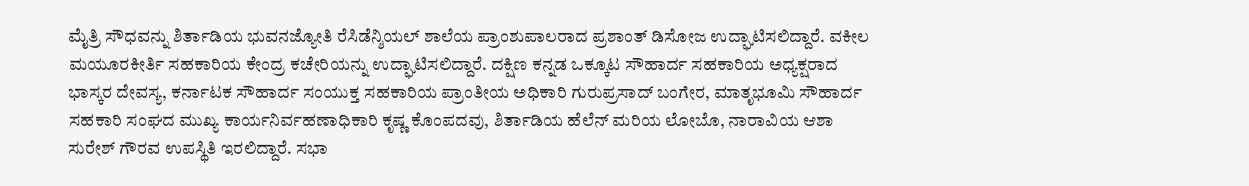ಮೈತ್ರಿ ಸೌಧವನ್ನು ಶಿರ್ತಾಡಿಯ ಭುವನಜ್ಯೋತಿ ರೆಸಿಡೆನ್ಶಿಯಲ್ ಶಾಲೆಯ ಪ್ರಾಂಶುಪಾಲರಾದ ಪ್ರಶಾಂತ್ ಡಿಸೋಜ ಉದ್ಘಾಟಿಸಲಿದ್ದಾರೆ. ವಕೀಲ ಮಯೂರಕೀರ್ತಿ ಸಹಕಾರಿಯ ಕೇಂದ್ರ ಕಚೇರಿಯನ್ನು ಉದ್ಘಾಟಿಸಲಿದ್ದಾರೆ. ದಕ್ಷಿಣ ಕನ್ನಡ ಒಕ್ಕೂಟ ಸೌಹಾರ್ದ ಸಹಕಾರಿಯ ಅಧ್ಯಕ್ಷರಾದ ಭಾಸ್ಕರ ದೇವಸ್ಯ, ಕರ್ನಾಟಕ ಸೌಹಾರ್ದ ಸಂಯುಕ್ತ ಸಹಕಾರಿಯ ಪ್ರಾಂತೀಯ ಅಧಿಕಾರಿ ಗುರುಪ್ರಸಾದ್ ಬಂಗೇರ, ಮಾತೃಭೂಮಿ ಸೌಹಾರ್ದ ಸಹಕಾರಿ ಸಂಘದ ಮುಖ್ಯ ಕಾರ್ಯನಿರ್ವಹಣಾಧಿಕಾರಿ ಕೃಷ್ಣ ಕೊಂಪದವು, ಶಿರ್ತಾಡಿಯ ಹೆಲೆನ್ ಮರಿಯ ಲೋಬೊ, ನಾರಾವಿಯ ಆಶಾ ಸುರೇಶ್ ಗೌರವ ಉಪಸ್ಥಿತಿ ಇರಲಿದ್ದಾರೆ. ಸಭಾ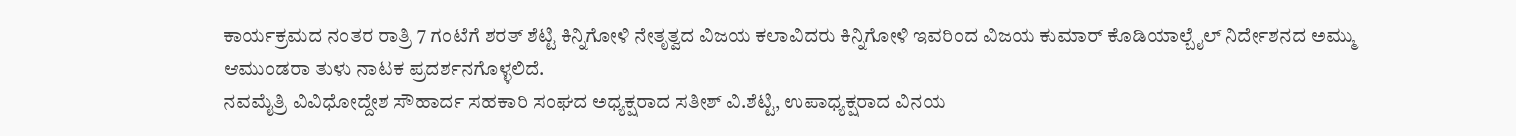ಕಾರ್ಯಕ್ರಮದ ನಂತರ ರಾತ್ರಿ 7 ಗಂಟೆಗೆ ಶರತ್ ಶೆಟ್ಟಿ ಕಿನ್ನಿಗೋಳಿ ನೇತೃತ್ವದ ವಿಜಯ ಕಲಾವಿದರು ಕಿನ್ನಿಗೋಳಿ ಇವರಿಂದ ವಿಜಯ ಕುಮಾರ್ ಕೊಡಿಯಾಲ್ಬೈಲ್ ನಿರ್ದೇಶನದ ಅಮ್ಮು ಆಮುಂಡರಾ ತುಳು ನಾಟಕ ಪ್ರದರ್ಶನಗೊಳ್ಳಲಿದೆ.
ನವಮೈತ್ರಿ ವಿವಿಧೋದ್ದೇಶ ಸೌಹಾರ್ದ ಸಹಕಾರಿ ಸಂಘದ ಅಧ್ಯಕ್ಷರಾದ ಸತೀಶ್ ವಿ.ಶೆಟ್ಟಿ, ಉಪಾಧ್ಯಕ್ಷರಾದ ವಿನಯ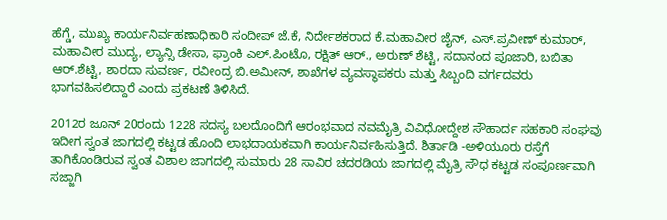ಹೆಗ್ಡೆ, ಮುಖ್ಯ ಕಾರ್ಯನಿರ್ವಹಣಾಧಿಕಾರಿ ಸಂದೀಪ್ ಜೆ.ಕೆ, ನಿರ್ದೇಶಕರಾದ ಕೆ.ಮಹಾವೀರ ಜೈನ್, ಎಸ್.ಪ್ರವೀಣ್ ಕುಮಾರ್, ಮಹಾವೀರ ಮುದ್ಯ, ಲ್ಯಾನ್ಸಿ ಡೇಸಾ, ಫ್ರಾಂಕಿ ಎಲ್.ಪಿಂಟೊ, ರಕ್ಷಿತ್ ಆರ್., ಅರುಣ್ ಶೆಟ್ಟಿ, ಸದಾನಂದ ಪೂಜಾರಿ, ಬಬಿತಾ ಆರ್.ಶೆಟ್ಟಿ, ಶಾರದಾ ಸುವರ್ಣ, ರವೀಂದ್ರ ಬಿ.ಅಮೀನ್, ಶಾಖೆಗಳ ವ್ಯವಸ್ಥಾಪಕರು ಮತ್ತು ಸಿಬ್ಬಂದಿ ವರ್ಗದವರು ಭಾಗವಹಿಸಲಿದ್ದಾರೆ ಎಂದು ಪ್ರಕಟಣೆ ತಿಳಿಸಿದೆ.

2012ರ ಜೂನ್ 20ರಂದು 1228 ಸದಸ್ಯ ಬಲದೊಂದಿಗೆ ಆರಂಭವಾದ ನವಮೈತ್ರಿ ವಿವಿಧೋದ್ದೇಶ ಸೌಹಾರ್ದ ಸಹಕಾರಿ ಸಂಘವು ಇದೀಗ ಸ್ವಂತ ಜಾಗದಲ್ಲಿ ಕಟ್ಟಡ ಹೊಂದಿ ಲಾಭದಾಯಕವಾಗಿ ಕಾರ್ಯನಿರ್ವಹಿಸುತ್ತಿದೆ. ಶಿರ್ತಾಡಿ -ಅಳಿಯೂರು ರಸ್ತೆಗೆ ತಾಗಿಕೊಂಡಿರುವ ಸ್ವಂತ ವಿಶಾಲ ಜಾಗದಲ್ಲಿ ಸುಮಾರು 28 ಸಾವಿರ ಚದರಡಿಯ ಜಾಗದಲ್ಲಿ ಮೈತ್ರಿ ಸೌಧ ಕಟ್ಟಡ ಸಂಪೂರ್ಣವಾಗಿ ಸಜ್ಜಾಗಿ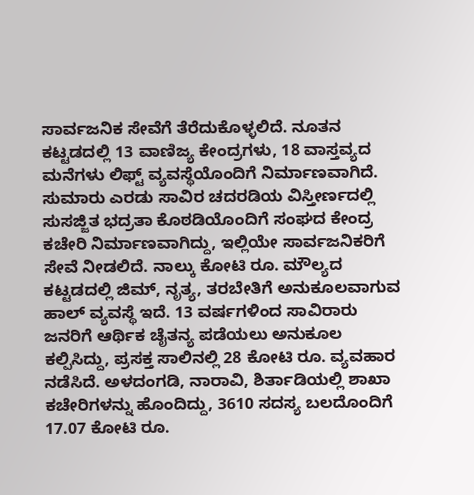ಸಾರ್ವಜನಿಕ ಸೇವೆಗೆ ತೆರೆದುಕೊಳ್ಳಲಿದೆ. ನೂತನ ಕಟ್ಟಡದಲ್ಲಿ 13 ವಾಣಿಜ್ಯ ಕೇಂದ್ರಗಳು, 18 ವಾಸ್ತವ್ಯದ ಮನೆಗಳು ಲಿಫ್ಟ್ ವ್ಯವಸ್ಥೆಯೊಂದಿಗೆ ನಿರ್ಮಾಣವಾಗಿದೆ. ಸುಮಾರು ಎರಡು ಸಾವಿರ ಚದರಡಿಯ ವಿಸ್ತೀರ್ಣದಲ್ಲಿ ಸುಸಜ್ಜಿತ ಭದ್ರತಾ ಕೊಠಡಿಯೊಂದಿಗೆ ಸಂಘದ ಕೇಂದ್ರ ಕಚೇರಿ ನಿರ್ಮಾಣವಾಗಿದ್ದು, ಇಲ್ಲಿಯೇ ಸಾರ್ವಜನಿಕರಿಗೆ ಸೇವೆ ನೀಡಲಿದೆ. ನಾಲ್ಕು ಕೋಟಿ ರೂ. ಮೌಲ್ಯದ ಕಟ್ಟಡದಲ್ಲಿ ಜಿಮ್, ನೃತ್ಯ, ತರಬೇತಿಗೆ ಅನುಕೂಲವಾಗುವ ಹಾಲ್ ವ್ಯವಸ್ಥೆ ಇದೆ. 13 ವರ್ಷಗಳಿಂದ ಸಾವಿರಾರು ಜನರಿಗೆ ಆರ್ಥಿಕ ಚೈತನ್ಯ ಪಡೆಯಲು ಅನುಕೂಲ ಕಲ್ಪಿಸಿದ್ದು, ಪ್ರಸಕ್ತ ಸಾಲಿನಲ್ಲಿ 28 ಕೋಟಿ ರೂ. ವ್ಯವಹಾರ ನಡೆಸಿದೆ. ಅಳದಂಗಡಿ, ನಾರಾವಿ, ಶಿರ್ತಾಡಿಯಲ್ಲಿ ಶಾಖಾ ಕಚೇರಿಗಳನ್ನು ಹೊಂದಿದ್ದು, 3610 ಸದಸ್ಯ ಬಲದೊಂದಿಗೆ 17.07 ಕೋಟಿ ರೂ.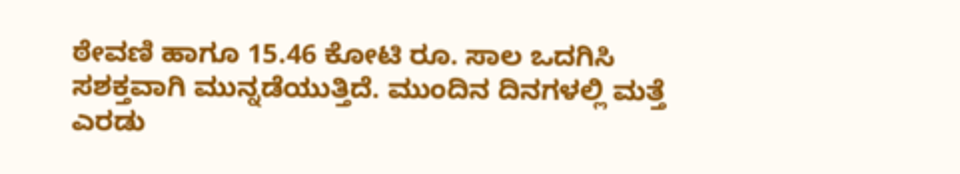ಠೇವಣಿ ಹಾಗೂ 15.46 ಕೋಟಿ ರೂ. ಸಾಲ ಒದಗಿಸಿ ಸಶಕ್ತವಾಗಿ ಮುನ್ನಡೆಯುತ್ತಿದೆ. ಮುಂದಿನ ದಿನಗಳಲ್ಲಿ ಮತ್ತೆ ಎರಡು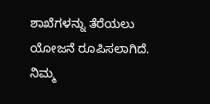ಶಾಖೆಗಳನ್ನು ತೆರೆಯಲು ಯೋಜನೆ ರೂಪಿಸಲಾಗಿದೆ.
ನಿಮ್ಮ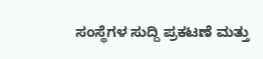ಸಂಸ್ಥೆಗಳ ಸುದ್ದಿ ಪ್ರಕಟಣೆ ಮತ್ತು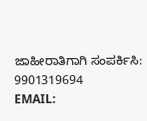ಜಾಹೀರಾತಿಗಾಗಿ ಸಂಪರ್ಕಿಸಿ: 9901319694
EMAIL: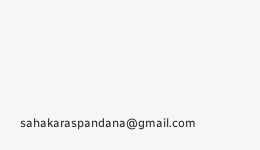sahakaraspandana@gmail.com